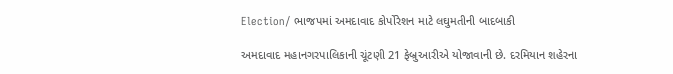Election/ ભાજપમાં અમદાવાદ કોર્પોરેશન માટે લઘુમતીની બાદબાકી

અમદાવાદ મહાનગરપાલિકાની ચૂંટણી 21 ફેબ્રુઆરીએ યોજાવાની છે. દરમિયાન શહેરના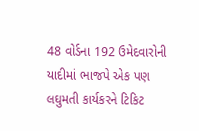48 વોર્ડના 192 ઉમેદવારોની યાદીમાં ભાજપે એક પણ લઘુમતી કાર્યકરને ટિકિટ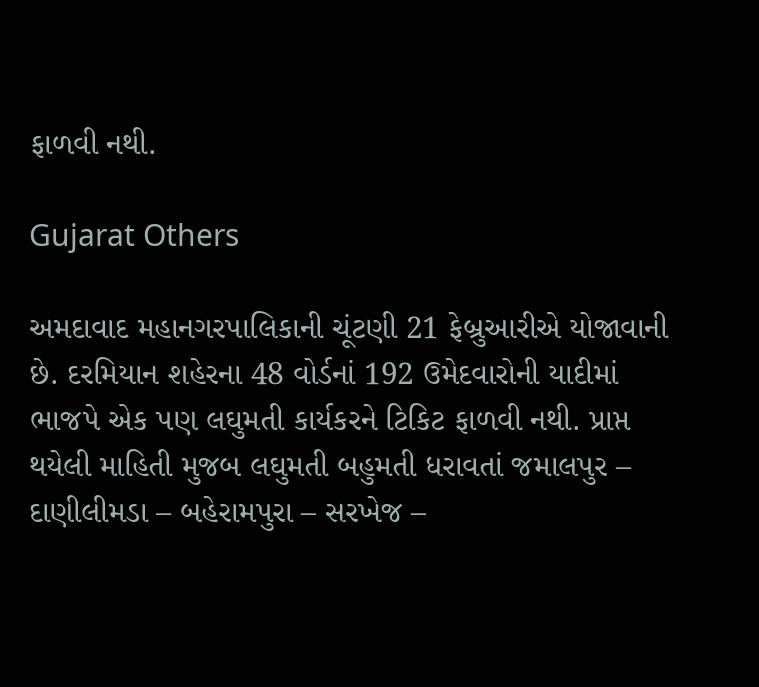ફાળવી નથી.

Gujarat Others

અમદાવાદ મહાનગરપાલિકાની ચૂંટણી 21 ફેબ્રુઆરીએ યોજાવાની છે. દરમિયાન શહેરના 48 વોર્ડનાં 192 ઉમેદવારોની યાદીમાં ભાજપે એક પણ લઘુમતી કાર્યકરને ટિકિટ ફાળવી નથી. પ્રાપ્ત થયેલી માહિતી મુજબ લઘુમતી બહુમતી ધરાવતાં જમાલપુર – દાણીલીમડા – બહેરામપુરા – સરખેજ –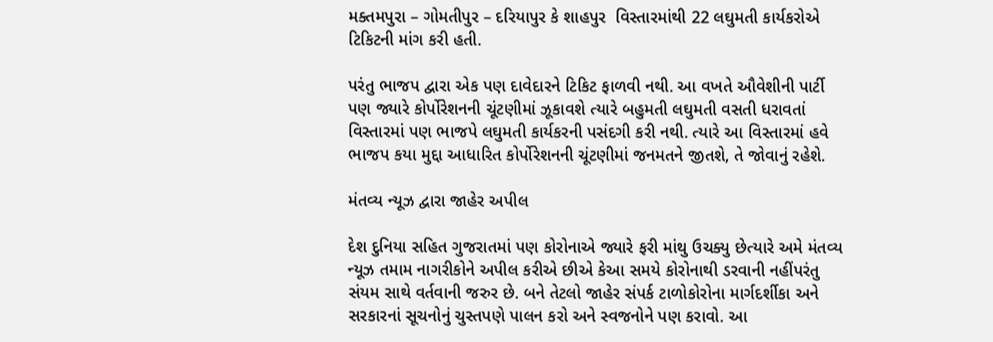મક્તમપુરા – ગોમતીપુર – દરિયાપુર કે શાહપુર  વિસ્તારમાંથી 22 લઘુમતી કાર્યકરોએ ટિકિટની માંગ કરી હતી.

પરંતુ ભાજપ દ્વારા એક પણ દાવેદારને ટિકિટ ફાળવી નથી. આ વખતે ઔવેશીની પાર્ટી પણ જ્યારે કોર્પોરેશનની ચૂંટણીમાં ઝૂકાવશે ત્યારે બહુમતી લઘુમતી વસતી ધરાવતાં વિસ્તારમાં પણ ભાજપે લઘુમતી કાર્યકરની પસંદગી કરી નથી. ત્યારે આ વિસ્તારમાં હવે ભાજપ કયા મુદ્દા આધારિત કોર્પોરેશનની ચૂંટણીમાં જનમતને જીતશે, તે જોવાનું રહેશે.

મંતવ્ય ન્યૂઝ દ્વારા જાહેર અપીલ

દેશ દુનિયા સહિત ગુજરાતમાં પણ કોરોનાએ જ્યારે ફરી માંથુ ઉચક્યુ છેત્યારે અમે મંતવ્ય ન્યૂઝ તમામ નાગરીકોને અપીલ કરીએ છીએ કેઆ સમયે કોરોનાથી ડરવાની નહીંપરંતુ સંયમ સાથે વર્તવાની જરુર છે. બને તેટલો જાહેર સંપર્ક ટાળોકોરોના માર્ગદર્શીકા અને સરકારનાં સૂચનોનું ચુસ્તપણે પાલન કરો અને સ્વજનોને પણ કરાવો. આ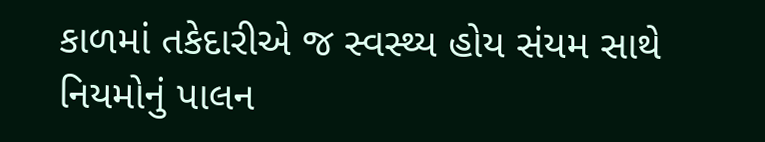કાળમાં તકેદારીએ જ સ્વસ્થ્ય હોય સંયમ સાથે નિયમોનું પાલન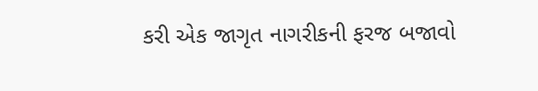કરી એક જાગૃત નાગરીકની ફરજ બજાવો